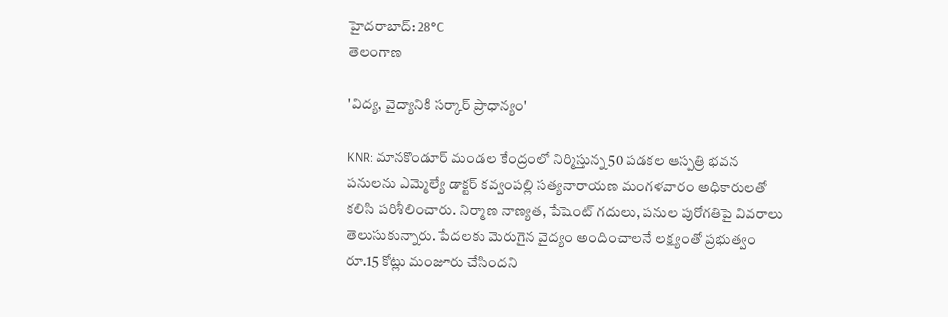హైదరాబాద్: 28°C
తెలంగాణ

'విద్య, వైద్యానికి సర్కార్ ప్రాధాన్యం'

KNR: మానకొండూర్ మండల కేంద్రంలో నిర్మిస్తున్న 50 పడకల ఆస్పత్రి భవన పనులను ఎమ్మెల్యే డాక్టర్ కవ్వంపల్లి సత్యనారాయణ మంగళవారం అధికారులతో కలిసి పరిశీలించారు. నిర్మాణ నాణ్యత, పేషెంట్ గదులు, పనుల పురోగతిపై వివరాలు తెలుసుకున్నారు. పేదలకు మెరుగైన వైద్యం అందించాలనే లక్ష్యంతో ప్రభుత్వం రూ.15 కోట్లు మంజూరు చేసిందని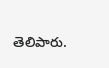తెలిపారు.